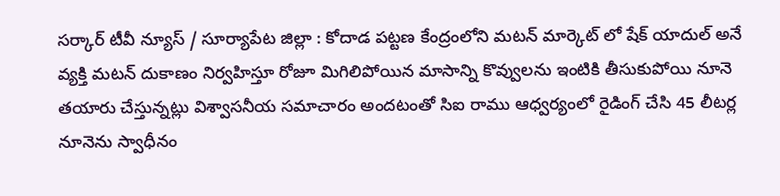సర్కార్ టీవీ న్యూస్ / సూర్యాపేట జిల్లా : కోదాడ పట్టణ కేంద్రంలోని మటన్ మార్కెట్ లో షేక్ యాదుల్ అనే వ్యక్తి మటన్ దుకాణం నిర్వహిస్తూ రోజూ మిగిలిపోయిన మాసాన్ని కొవ్వులను ఇంటికి తీసుకుపోయి నూనె తయారు చేస్తున్నట్లు విశ్వాసనీయ సమాచారం అందటంతో సిఐ రాము ఆధ్వర్యంలో రైడింగ్ చేసి 45 లీటర్ల నూనెను స్వాధీనం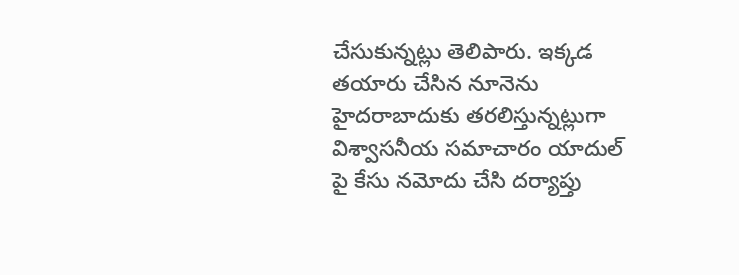చేసుకున్నట్లు తెలిపారు. ఇక్కడ తయారు చేసిన నూనెను హైదరాబాదుకు తరలిస్తున్నట్లుగా విశ్వాసనీయ సమాచారం యాదుల్ పై కేసు నమోదు చేసి దర్యాప్తు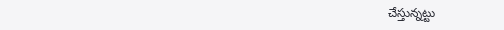చేస్తున్నట్టు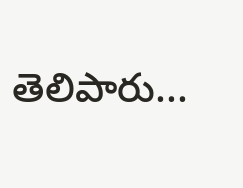తెలిపారు...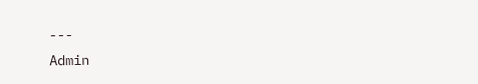---
Admin